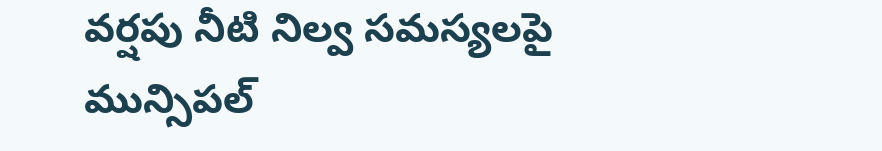వర్షపు నీటి నిల్వ సమస్యలపై మున్సిపల్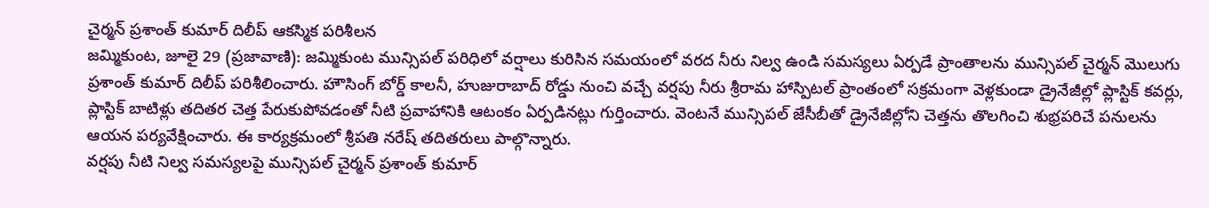చైర్మన్ ప్రశాంత్ కుమార్ దిలీప్ ఆకస్మిక పరిశీలన
జమ్మికుంట, జూలై 29 (ప్రజావాణి): జమ్మికుంట మున్సిపల్ పరిధిలో వర్షాలు కురిసిన సమయంలో వరద నీరు నిల్వ ఉండి సమస్యలు ఏర్పడే ప్రాంతాలను మున్సిపల్ చైర్మన్ మొలుగు ప్రశాంత్ కుమార్ దిలీప్ పరిశీలించారు. హౌసింగ్ బోర్డ్ కాలనీ, హుజురాబాద్ రోడ్డు నుంచి వచ్చే వర్షపు నీరు శ్రీరామ హాస్పిటల్ ప్రాంతంలో సక్రమంగా వెళ్లకుండా డ్రైనేజీల్లో ప్లాస్టిక్ కవర్లు, ప్లాస్టిక్ బాటిళ్లు తదితర చెత్త పేరుకుపోవడంతో నీటి ప్రవాహానికి ఆటంకం ఏర్పడినట్లు గుర్తించారు. వెంటనే మున్సిపల్ జేసీబీతో డ్రైనేజీల్లోని చెత్తను తొలగించి శుభ్రపరిచే పనులను ఆయన పర్యవేక్షించారు. ఈ కార్యక్రమంలో శ్రీపతి నరేష్ తదితరులు పాల్గొన్నారు.
వర్షపు నీటి నిల్వ సమస్యలపై మున్సిపల్ చైర్మన్ ప్రశాంత్ కుమార్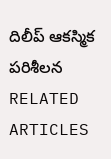దిలీప్ ఆకస్మిక పరిశీలన
RELATED ARTICLES